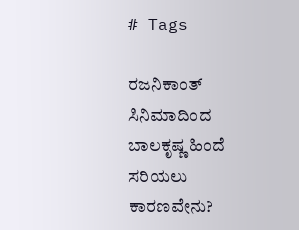# Tags

ರಜನಿಕಾಂತ್ ಸಿನಿಮಾದಿಂದ ಬಾಲಕೃಷ್ಣ ಹಿಂದೆ ಸರಿಯಲು ಕಾರಣವೇನು?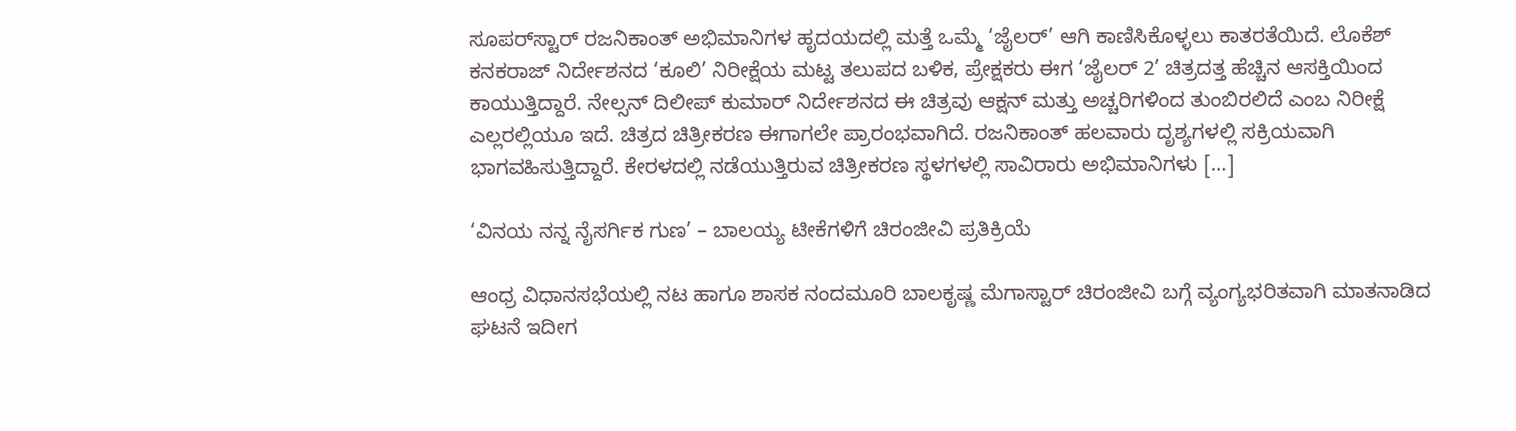ಸೂಪರ್‌ಸ್ಟಾರ್ ರಜನಿಕಾಂತ್ ಅಭಿಮಾನಿಗಳ ಹೃದಯದಲ್ಲಿ ಮತ್ತೆ ಒಮ್ಮೆ ‘ಜೈಲರ್’ ಆಗಿ ಕಾಣಿಸಿಕೊಳ್ಳಲು ಕಾತರತೆಯಿದೆ. ಲೊಕೆಶ್ ಕನಕರಾಜ್ ನಿರ್ದೇಶನದ ‘ಕೂಲಿ’ ನಿರೀಕ್ಷೆಯ ಮಟ್ಟ ತಲುಪದ ಬಳಿಕ, ಪ್ರೇಕ್ಷಕರು ಈಗ ‘ಜೈಲರ್ 2’ ಚಿತ್ರದತ್ತ ಹೆಚ್ಚಿನ ಆಸಕ್ತಿಯಿಂದ ಕಾಯುತ್ತಿದ್ದಾರೆ. ನೇಲ್ಸನ್ ದಿಲೀಪ್ ಕುಮಾರ್ ನಿರ್ದೇಶನದ ಈ ಚಿತ್ರವು ಆಕ್ಷನ್ ಮತ್ತು ಅಚ್ಚರಿಗಳಿಂದ ತುಂಬಿರಲಿದೆ ಎಂಬ ನಿರೀಕ್ಷೆ ಎಲ್ಲರಲ್ಲಿಯೂ ಇದೆ. ಚಿತ್ರದ ಚಿತ್ರೀಕರಣ ಈಗಾಗಲೇ ಪ್ರಾರಂಭವಾಗಿದೆ. ರಜನಿಕಾಂತ್ ಹಲವಾರು ದೃಶ್ಯಗಳಲ್ಲಿ ಸಕ್ರಿಯವಾಗಿ ಭಾಗವಹಿಸುತ್ತಿದ್ದಾರೆ. ಕೇರಳದಲ್ಲಿ ನಡೆಯುತ್ತಿರುವ ಚಿತ್ರೀಕರಣ ಸ್ಥಳಗಳಲ್ಲಿ ಸಾವಿರಾರು ಅಭಿಮಾನಿಗಳು […]

‘ವಿನಯ ನನ್ನ ನೈಸರ್ಗಿಕ ಗುಣ’ – ಬಾಲಯ್ಯ ಟೀಕೆಗಳಿಗೆ ಚಿರಂಜೀವಿ ಪ್ರತಿಕ್ರಿಯೆ

ಆಂಧ್ರ ವಿಧಾನಸಭೆಯಲ್ಲಿ ನಟ ಹಾಗೂ ಶಾಸಕ ನಂದಮೂರಿ ಬಾಲಕೃಷ್ಣ ಮೆಗಾಸ್ಟಾರ್ ಚಿರಂಜೀವಿ ಬಗ್ಗೆ ವ್ಯಂಗ್ಯಭರಿತವಾಗಿ ಮಾತನಾಡಿದ ಘಟನೆ ಇದೀಗ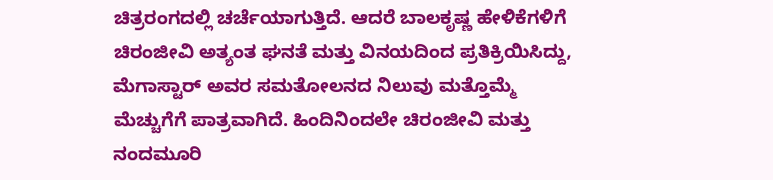ಚಿತ್ರರಂಗದಲ್ಲಿ ಚರ್ಚೆಯಾಗುತ್ತಿದೆ. ಆದರೆ ಬಾಲಕೃಷ್ಣ ಹೇಳಿಕೆಗಳಿಗೆ ಚಿರಂಜೀವಿ ಅತ್ಯಂತ ಘನತೆ ಮತ್ತು ವಿನಯದಿಂದ ಪ್ರತಿಕ್ರಿಯಿಸಿದ್ದು, ಮೆಗಾಸ್ಟಾರ್ ಅವರ ಸಮತೋಲನದ ನಿಲುವು ಮತ್ತೊಮ್ಮೆ ಮೆಚ್ಚುಗೆಗೆ ಪಾತ್ರವಾಗಿದೆ. ಹಿಂದಿನಿಂದಲೇ ಚಿರಂಜೀವಿ ಮತ್ತು ನಂದಮೂರಿ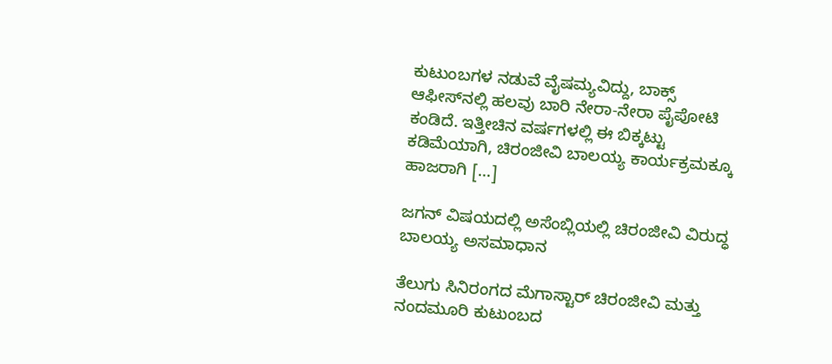ಕುಟುಂಬಗಳ ನಡುವೆ ವೈಷಮ್ಯವಿದ್ದು, ಬಾಕ್ಸ್ ಆಫೀಸ್‌ನಲ್ಲಿ ಹಲವು ಬಾರಿ ನೇರಾ-ನೇರಾ ಪೈಪೋಟಿ ಕಂಡಿದೆ. ಇತ್ತೀಚಿನ ವರ್ಷಗಳಲ್ಲಿ ಈ ಬಿಕ್ಕಟ್ಟು ಕಡಿಮೆಯಾಗಿ, ಚಿರಂಜೀವಿ ಬಾಲಯ್ಯ ಕಾರ್ಯಕ್ರಮಕ್ಕೂ ಹಾಜರಾಗಿ […]

ಜಗನ್ ವಿಷಯದಲ್ಲಿ ಅಸೆಂಬ್ಲಿಯಲ್ಲಿ ಚಿರಂಜೀವಿ ವಿರುದ್ಧ ಬಾಲಯ್ಯ ಅಸಮಾಧಾನ

ತೆಲುಗು ಸಿನಿರಂಗದ ಮೆಗಾಸ್ಟಾರ್ ಚಿರಂಜೀವಿ ಮತ್ತು ನಂದಮೂರಿ ಕುಟುಂಬದ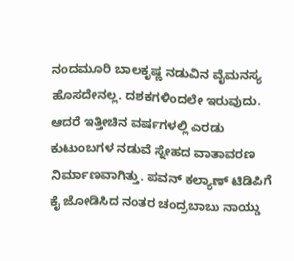ನಂದಮೂರಿ ಬಾಲಕೃಷ್ಣ ನಡುವಿನ ವೈಮನಸ್ಯ ಹೊಸದೇನಲ್ಲ. ದಶಕಗಳಿಂದಲೇ ಇರುವುದು. ಆದರೆ ಇತ್ತೀಚಿನ ವರ್ಷಗಳಲ್ಲಿ ಎರಡು ಕುಟುಂಬಗಳ ನಡುವೆ ಸ್ನೇಹದ ವಾತಾವರಣ ನಿರ್ಮಾಣವಾಗಿತ್ತು. ಪವನ್ ಕಲ್ಯಾಣ್ ಟಿಡಿಪಿಗೆ ಕೈ ಜೋಡಿಸಿದ ನಂತರ ಚಂದ್ರಬಾಬು ನಾಯ್ಡು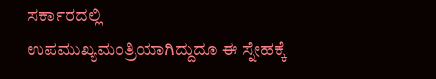ಸರ್ಕಾರದಲ್ಲಿ ಉಪಮುಖ್ಯಮಂತ್ರಿಯಾಗಿದ್ದುದೂ ಈ ಸ್ನೇಹಕ್ಕೆ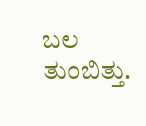ಬಲ ತುಂಬಿತ್ತು.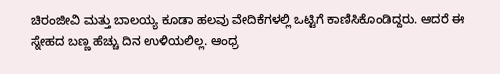ಚಿರಂಜೀವಿ ಮತ್ತು ಬಾಲಯ್ಯ ಕೂಡಾ ಹಲವು ವೇದಿಕೆಗಳಲ್ಲಿ ಒಟ್ಟಿಗೆ ಕಾಣಿಸಿಕೊಂಡಿದ್ದರು. ಆದರೆ ಈ ಸ್ನೇಹದ ಬಣ್ಣ ಹೆಚ್ಚು ದಿನ ಉಳಿಯಲಿಲ್ಲ. ಆಂಧ್ರ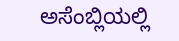ಅಸೆಂಬ್ಲಿಯಲ್ಲಿ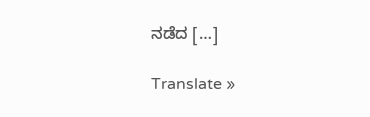ನಡೆದ […]

Translate »